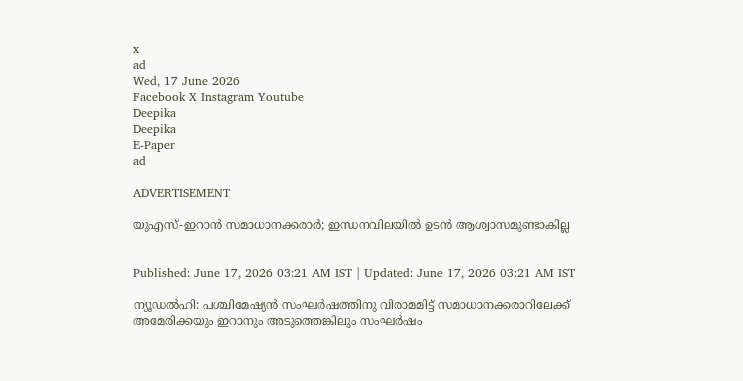x
ad
Wed, 17 June 2026
Facebook X Instagram Youtube
Deepika
Deepika
E-Paper
ad

ADVERTISEMENT

യുഎസ്-ഇറാൻ സമാധാനക്കരാർ; ഇന്ധനവിലയിൽ ഉടൻ ആശ്വാസമുണ്ടാകില്ല


Published: June 17, 2026 03:21 AM IST | Updated: June 17, 2026 03:21 AM IST

ന്യൂഡൽഹി: പശ്ചിമേഷ്യൻ സംഘർഷത്തിനു വിരാമമിട്ട് സമാധാനക്കരാറിലേക്ക് അമേരിക്കയും ഇറാനും അടുത്തെങ്കിലും സംഘർഷം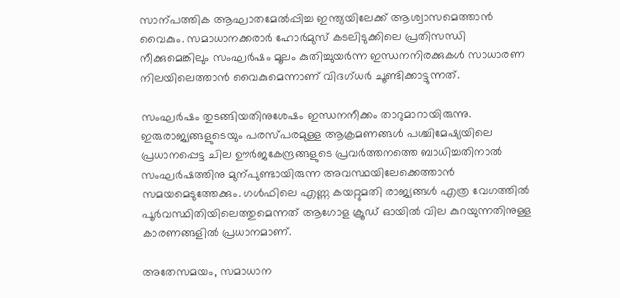സാന്പത്തിക ആഘാതമേൽപ്പിച്ച ഇന്ത്യയിലേക്ക് ആശ്വാസമെത്താൻ വൈകും. സമാധാനക്കരാർ ഹോർമുസ് കടലിടുക്കിലെ പ്രതിസന്ധി നീക്കുമെങ്കിലും സംഘർഷം മൂലം കുതിച്ചുയർന്ന ഇന്ധനനിരക്കുകൾ സാധാരണ നിലയിലെത്താൻ വൈകുമെന്നാണ് വിദഗ്ധർ ചൂണ്ടിക്കാട്ടുന്നത്.

സംഘർഷം തുടങ്ങിയതിനുശേഷം ഇന്ധനനീക്കം താറുമാറായിരുന്നു. ഇരുരാജ്യങ്ങളുടെയും പരസ്പരമുള്ള ആക്രമണങ്ങൾ പശ്ചിമേഷ്യയിലെ പ്രധാനപ്പെട്ട ചില ഊർജകേന്ദ്രങ്ങളുടെ പ്രവർത്തനത്തെ ബാധിച്ചതിനാൽ സംഘർഷത്തിനു മുന്പുണ്ടായിരുന്ന അവസ്ഥയിലേക്കെത്താൻ സമയമെടുത്തേക്കും. ഗൾഫിലെ എണ്ണ കയറ്റുമതി രാജ്യങ്ങൾ എത്ര വേഗത്തിൽ പൂർവസ്ഥിതിയിലെത്തുമെന്നത് ആഗോള ക്രൂഡ് ഓയിൽ വില കുറയുന്നതിനുള്ള കാരണങ്ങളിൽ പ്രധാനമാണ്.

അതേസമയം, സമാധാന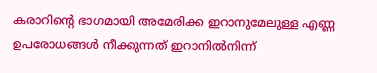കരാറിന്‍റെ ഭാഗമായി അമേരിക്ക ഇറാനുമേലുള്ള എണ്ണ ഉപരോധങ്ങൾ നീക്കുന്നത് ഇറാനിൽനിന്ന്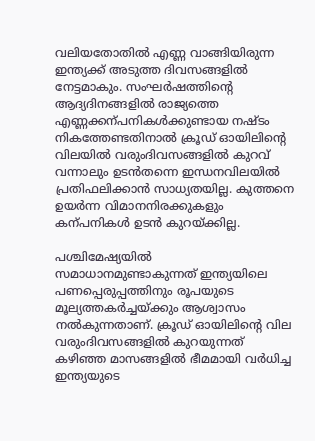വലിയതോതിൽ എണ്ണ വാങ്ങിയിരുന്ന ഇന്ത്യക്ക് അടുത്ത ദിവസങ്ങളിൽ നേട്ടമാകും. സംഘർഷത്തിന്‍റെ ആദ്യദിനങ്ങളിൽ രാജ്യത്തെ എണ്ണക്കന്പനികൾക്കുണ്ടായ നഷ്‌ടം നികത്തേണ്ടതിനാൽ ക്രൂഡ് ഓയിലിന്‍റെ വിലയിൽ വരുംദിവസങ്ങളിൽ കുറവ് വന്നാലും ഉടൻതന്നെ ഇന്ധനവിലയിൽ പ്രതിഫലിക്കാൻ സാധ്യതയില്ല. കുത്തനെ ഉയർന്ന വിമാനനിരക്കുകളും കന്പനികൾ ഉടൻ കുറയ്ക്കില്ല.

പശ്ചിമേഷ്യയിൽ സമാധാനമുണ്ടാകുന്നത് ഇന്ത്യയിലെ പണപ്പെരുപ്പത്തിനും രൂപയുടെ മൂല്യത്തകർച്ചയ്ക്കും ആശ്വാസം നൽകുന്നതാണ്. ക്രൂഡ് ഓയിലിന്‍റെ വില വരുംദിവസങ്ങളിൽ കുറയുന്നത് കഴിഞ്ഞ മാസങ്ങളിൽ ഭീമമായി വർധിച്ച ഇന്ത്യയുടെ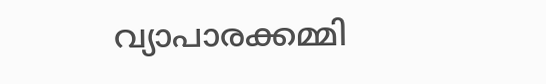വ്യാപാരക്കമ്മി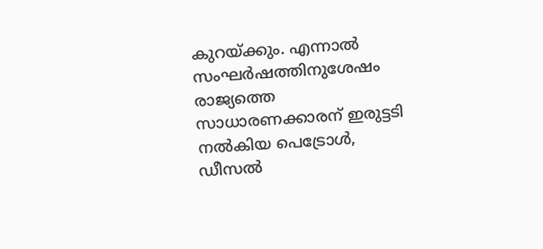കുറയ്ക്കും. എന്നാൽ സംഘർഷത്തിനുശേഷം രാജ്യത്തെ സാധാരണക്കാരന് ഇരുട്ടടി നൽകിയ പെട്രോൾ, ഡീസൽ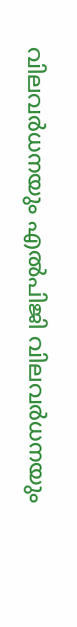വിലവർധനയും എൽപിജി വിലവർധനയും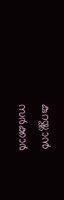കുറയ്ക്കാൻ സർക്കാർ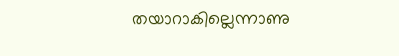തയാറാകില്ലെന്നാണു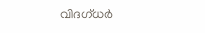വിദഗ്ധർ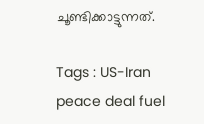ചൂണ്ടിക്കാട്ടുന്നത്.

Tags : US-Iran peace deal fuel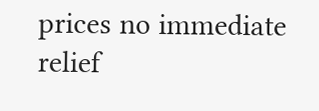prices no immediate relief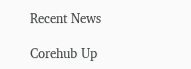Recent News

Corehub Up